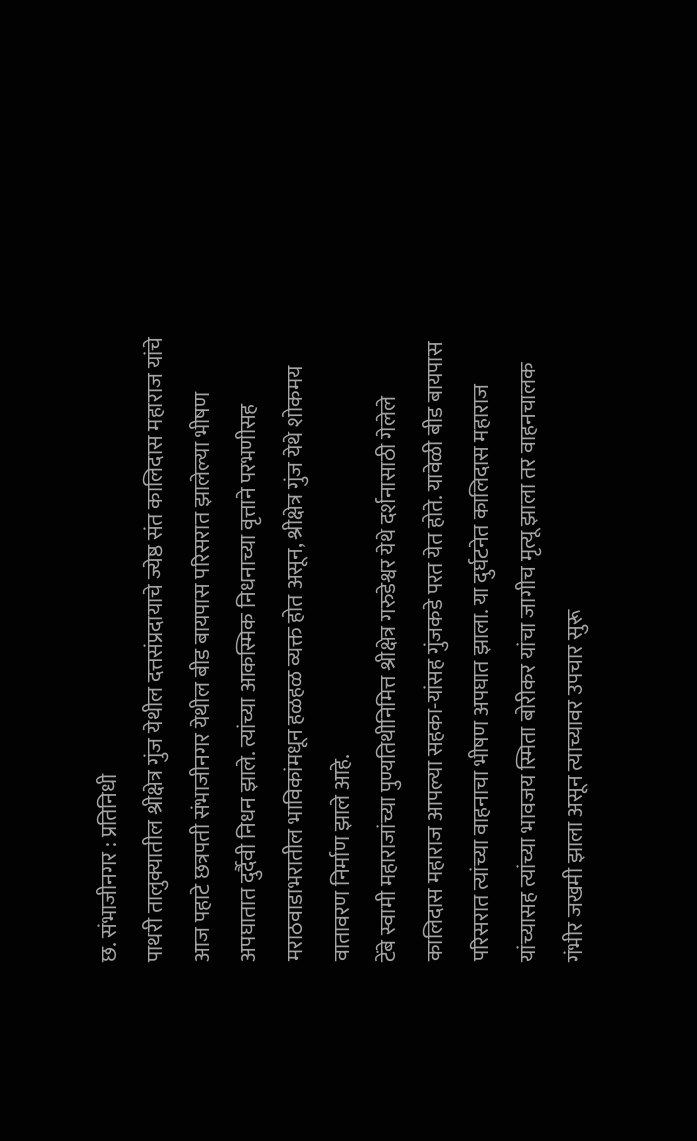छ. संभाजीनगर : प्रतिनिधी
पाथरी तालुक्यातील श्रीक्षेत्र गुंज येथील दत्तसंप्रदायाचे ज्येष्ठ संत कालिदास महाराज यांचे आज पहाटे छत्रपती संभाजीनगर येथील बीड बायपास परिसरात झालेल्या भीषण अपघातात दुर्दैवी निधन झाले. त्यांच्या आकस्मिक निधनाच्या वृत्ताने परभणीसह मराठवाडाभरातील भाविकांमधून हळहळ व्यक्त होत असून, श्रीक्षेत्र गुंज येथे शोकमय वातावरण निर्माण झाले आहे.
टेंबे स्वामी महाराजांच्या पुण्यतिथीनिमित्त श्रीक्षेत्र गरुडेश्वर येथे दर्शनासाठी गेलेले कालिदास महाराज आपल्या सहका-यांसह गुंजकडे परत येत होते. यावेळी बीड बायपास परिसरात त्यांच्या वाहनाचा भीषण अपघात झाला. या दुर्घटनेत कालिदास महाराज यांच्यासह त्यांच्या भावजय स्मिता बोरीकर यांचा जागीच मृत्यू झाला तर वाहनचालक गंभीर जखमी झाला असून त्याच्यावर उपचार सुरू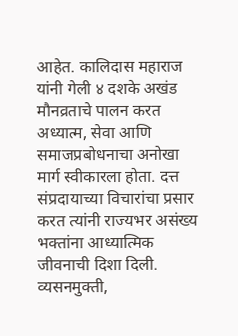आहेत. कालिदास महाराज यांनी गेली ४ दशके अखंड मौनव्रताचे पालन करत अध्यात्म, सेवा आणि समाजप्रबोधनाचा अनोखा मार्ग स्वीकारला होता. दत्त संप्रदायाच्या विचारांचा प्रसार करत त्यांनी राज्यभर असंख्य भक्तांना आध्यात्मिक जीवनाची दिशा दिली. व्यसनमुक्ती,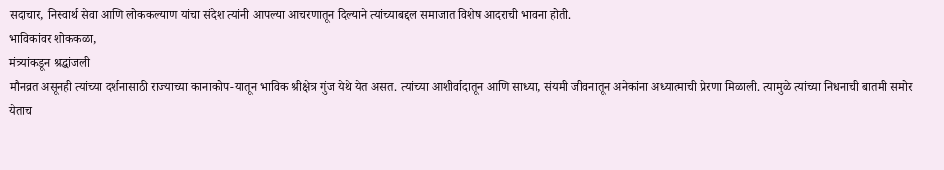सदाचार, निस्वार्थ सेवा आणि लोककल्याण यांचा संदेश त्यांनी आपल्या आचरणातून दिल्याने त्यांच्याबद्दल समाजात विशेष आदराची भावना होती.
भाविकांवर शोककळा,
मंत्र्यांकडून श्रद्धांजली
मौनव्रत असूनही त्यांच्या दर्शनासाठी राज्याच्या कानाकोप-यातून भाविक श्रीक्षेत्र गुंज येथे येत असत. त्यांच्या आशीर्वादातून आणि साध्या, संयमी जीवनातून अनेकांना अध्यात्माची प्रेरणा मिळाली. त्यामुळे त्यांच्या निधनाची बातमी समोर येताच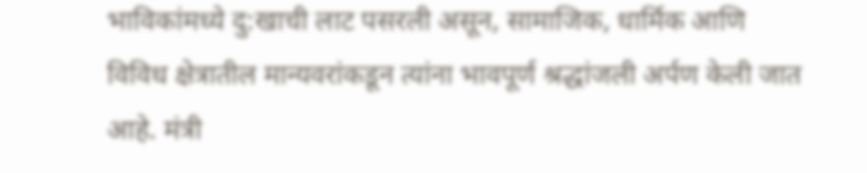भाविकांमध्ये दु:खाची लाट पसरली असून, सामाजिक, धार्मिक आणि विविध क्षेत्रातील मान्यवरांकडून त्यांना भावपूर्ण श्रद्धांजली अर्पण केली जात आहे. मंत्री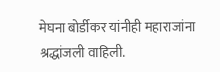मेघना बोर्डीकर यांनीही महाराजांना श्रद्धांजली वाहिली.